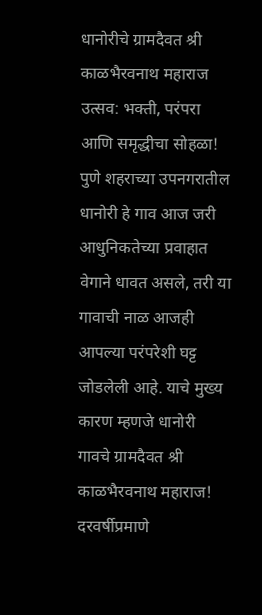धानोरीचे ग्रामदैवत श्री काळभैरवनाथ महाराज उत्सव: भक्ती, परंपरा आणि समृद्धीचा सोहळा!
पुणे शहराच्या उपनगरातील धानोरी हे गाव आज जरी आधुनिकतेच्या प्रवाहात वेगाने धावत असले, तरी या गावाची नाळ आजही आपल्या परंपरेशी घट्ट जोडलेली आहे. याचे मुख्य कारण म्हणजे धानोरी गावचे ग्रामदैवत श्री काळभैरवनाथ महाराज! दरवर्षीप्रमाणे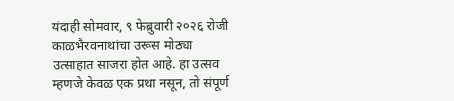यंदाही सोमवार, ९ फेब्रुवारी २०२६ रोजी काळभैरवनाथांचा उरूस मोठ्या उत्साहात साजरा होत आहे. हा उत्सव म्हणजे केवळ एक प्रथा नसून, तो संपूर्ण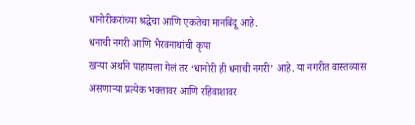धानोरीकरांच्या श्रद्धेचा आणि एकतेचा मानबिंदू आहे.
धनाची नगरी आणि भैरवनाथांची कृपा
खऱ्या अर्थाने पाहायला गेलं तर ‘धानोरी ही धनाची नगरी’ आहे. या नगरीत वास्तव्यास असणाऱ्या प्रत्येक भक्तावर आणि रहिवाशावर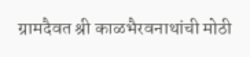ग्रामदैवत श्री काळभैरवनाथांची मोठी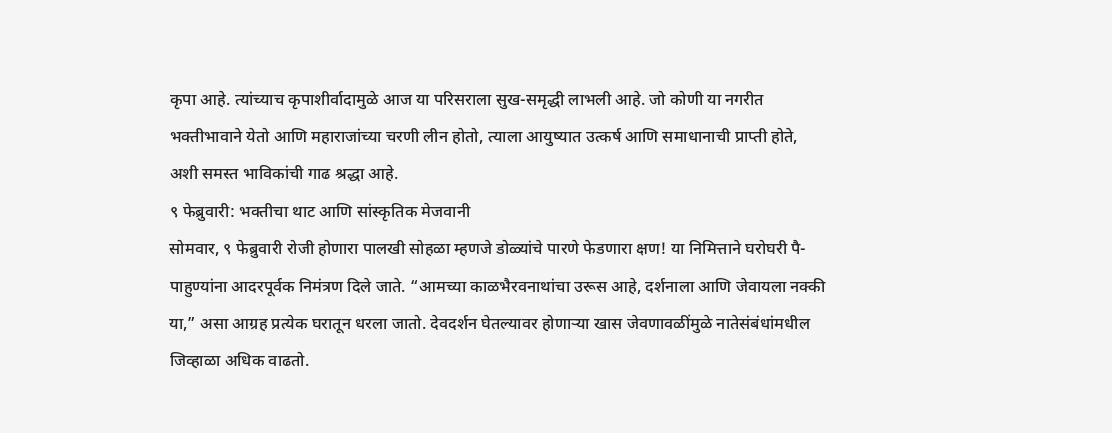कृपा आहे. त्यांच्याच कृपाशीर्वादामुळे आज या परिसराला सुख-समृद्धी लाभली आहे. जो कोणी या नगरीत भक्तीभावाने येतो आणि महाराजांच्या चरणी लीन होतो, त्याला आयुष्यात उत्कर्ष आणि समाधानाची प्राप्ती होते, अशी समस्त भाविकांची गाढ श्रद्धा आहे.
९ फेब्रुवारी: भक्तीचा थाट आणि सांस्कृतिक मेजवानी
सोमवार, ९ फेब्रुवारी रोजी होणारा पालखी सोहळा म्हणजे डोळ्यांचे पारणे फेडणारा क्षण! या निमित्ताने घरोघरी पै-पाहुण्यांना आदरपूर्वक निमंत्रण दिले जाते. “आमच्या काळभैरवनाथांचा उरूस आहे, दर्शनाला आणि जेवायला नक्की या,” असा आग्रह प्रत्येक घरातून धरला जातो. देवदर्शन घेतल्यावर होणाऱ्या खास जेवणावळींमुळे नातेसंबंधांमधील जिव्हाळा अधिक वाढतो.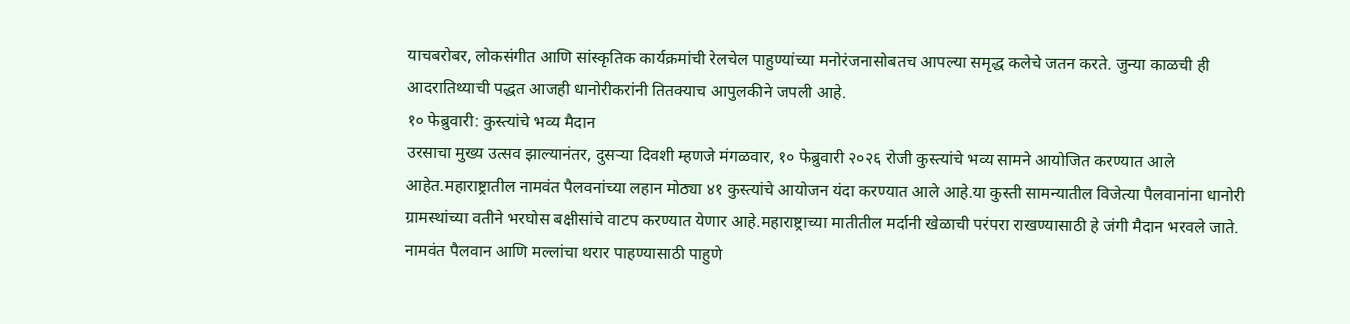याचबरोबर, लोकसंगीत आणि सांस्कृतिक कार्यक्रमांची रेलचेल पाहुण्यांच्या मनोरंजनासोबतच आपल्या समृद्ध कलेचे जतन करते. जुन्या काळची ही आदरातिथ्याची पद्धत आजही धानोरीकरांनी तितक्याच आपुलकीने जपली आहे.
१० फेब्रुवारी: कुस्त्यांचे भव्य मैदान
उरसाचा मुख्य उत्सव झाल्यानंतर, दुसऱ्या दिवशी म्हणजे मंगळवार, १० फेब्रुवारी २०२६ रोजी कुस्त्यांचे भव्य सामने आयोजित करण्यात आले आहेत.महाराष्ट्रातील नामवंत पैलवनांच्या लहान मोठ्या ४१ कुस्त्यांचे आयोजन यंदा करण्यात आले आहे.या कुस्ती सामन्यातील विजेत्या पैलवानांना धानोरी ग्रामस्थांच्या वतीने भरघोस बक्षीसांचे वाटप करण्यात येणार आहे.महाराष्ट्राच्या मातीतील मर्दानी खेळाची परंपरा राखण्यासाठी हे जंगी मैदान भरवले जाते. नामवंत पैलवान आणि मल्लांचा थरार पाहण्यासाठी पाहुणे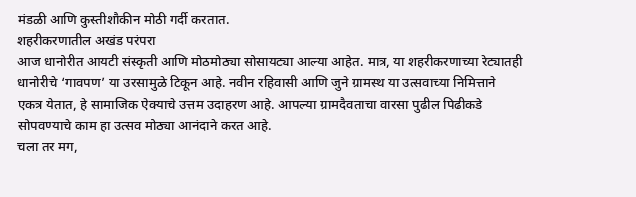मंडळी आणि कुस्तीशौकीन मोठी गर्दी करतात.
शहरीकरणातील अखंड परंपरा
आज धानोरीत आयटी संस्कृती आणि मोठमोठ्या सोसायट्या आल्या आहेत. मात्र, या शहरीकरणाच्या रेट्यातही धानोरीचे ‘गावपण’ या उरसामुळे टिकून आहे. नवीन रहिवासी आणि जुने ग्रामस्थ या उत्सवाच्या निमित्ताने एकत्र येतात, हे सामाजिक ऐक्याचे उत्तम उदाहरण आहे. आपल्या ग्रामदैवताचा वारसा पुढील पिढीकडे सोपवण्याचे काम हा उत्सव मोठ्या आनंदाने करत आहे.
चला तर मग,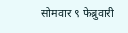सोमवार ९ फेब्रुवारी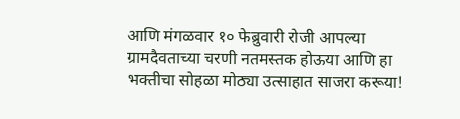आणि मंगळवार १० फेब्रुवारी रोजी आपल्या ग्रामदैवताच्या चरणी नतमस्तक होऊया आणि हा भक्तीचा सोहळा मोठ्या उत्साहात साजरा करूया!